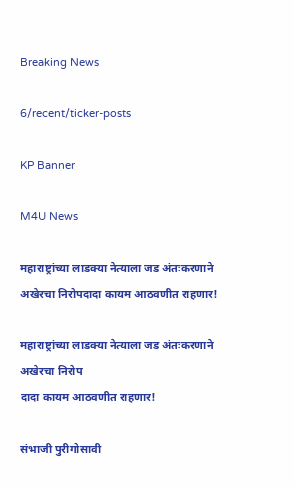Breaking News

6/recent/ticker-posts

KP Banner

M4U News

महाराष्ट्रांच्या लाडक्या नेत्याला जड अंतःकरणाने अखेरचा निरोपदादा कायम आठवणीत राहणार!

महाराष्ट्रांच्या लाडक्या नेत्याला जड अंतःकरणाने अखेरचा निरोप
दादा कायम आठवणीत राहणार!

संभाजी पुरीगोसावी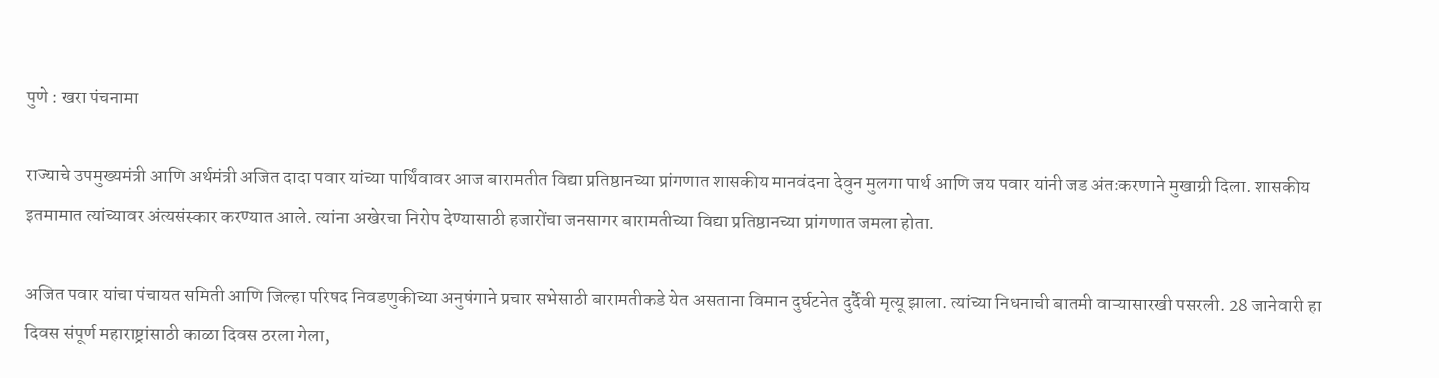पुणे : खरा पंचनामा

राज्याचे उपमुख्यमंत्री आणि अर्थमंत्री अजित दादा पवार यांच्या पार्थिंवावर आज बारामतीत विद्या प्रतिष्ठानच्या प्रांगणात शासकीय मानवंदना देवुन मुलगा पार्थ आणि जय पवार यांनी जड अंतःकरणाने मुखाग्री दिला. शासकीय इतमामात त्यांच्यावर अंत्यसंस्कार करण्यात आले. त्यांना अखेरचा निरोप देण्यासाठी हजारोंचा जनसागर बारामतीच्या विद्या प्रतिष्ठानच्या प्रांगणात जमला होता.

अजित पवार यांचा पंचायत समिती आणि जिल्हा परिषद निवडणुकीच्या अनुषंगाने प्रचार सभेसाठी बारामतीकडे येत असताना विमान दुर्घटनेत दुर्दैवी मृत्यू झाला. त्यांच्या निधनाची बातमी वाऱ्यासारखी पसरली. 28 जानेवारी हा दिवस संपूर्ण महाराष्ट्रांसाठी काळा दिवस ठरला गेला,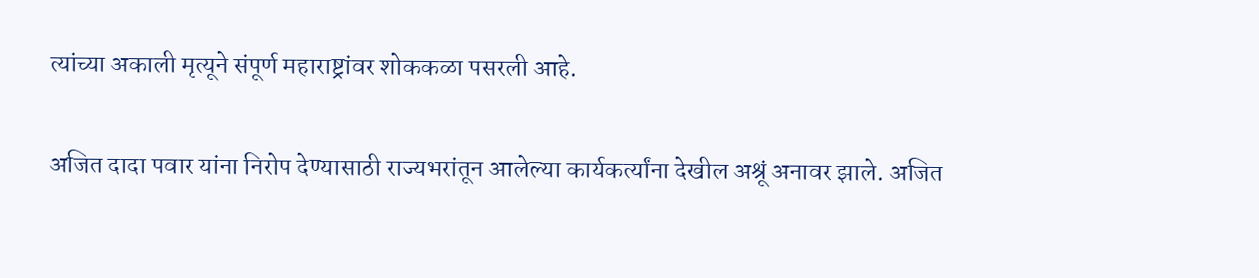त्यांच्या अकाली मृत्यूने संपूर्ण महाराष्ट्रांवर शोककळा पसरली आहे.

अजित दादा पवार यांना निरोप देण्यासाठी राज्यभरांतून आलेल्या कार्यकर्त्यांना देखील अश्रूं अनावर झाले. अजित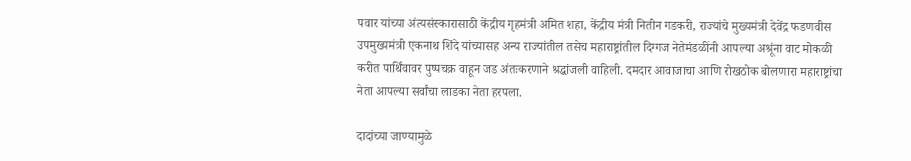पवार यांच्या अंत्यसंस्कारासाठी केंद्रीय गृहमंत्री अमित शहा, केंद्रीय मंत्री नितीन गडकरी, राज्यांचे मुख्यमंत्री देवेंद्र फडणवीस उपमुख्यमंत्री एकनाथ शिंदे यांच्यासह अन्य राज्यांतील तसेच महाराष्ट्रांतील दिग्गज नेतेमंडळींनी आपल्या अश्रूंना वाट मोकळी करीत पार्थिंवावर पुष्पचक्र वाहून जड अंतःकरणाने श्रद्धांजली वाहिली. दमदार आवाजाचा आणि रोखठोक बोलणारा महाराष्ट्रांचा नेता आपल्या सर्वांचा लाडका नेता हरपला.

दादांच्या जाण्यामुळे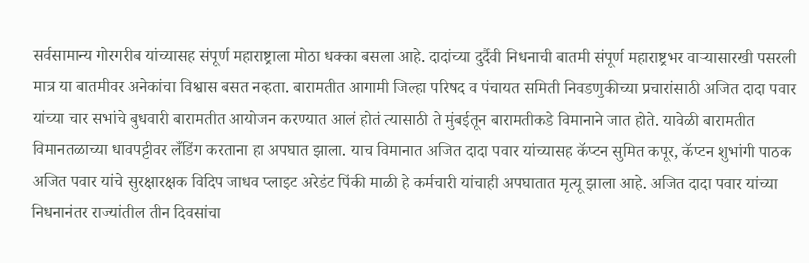सर्वसामान्य गोरगरीब यांच्यासह संपूर्ण महाराष्ट्राला मोठा धक्का बसला आहे. दादांच्या दुर्दैवी निधनाची बातमी संपूर्ण महाराष्ट्रभर वाऱ्यासारखी पसरली मात्र या बातमीवर अनेकांचा विश्वास बसत नव्हता. बारामतीत आगामी जिल्हा परिषद व पंचायत समिती निवडणुकीच्या प्रचारांसाठी अजित दादा पवार यांच्या चार सभांचे बुधवारी बारामतीत आयोजन करण्यात आलं होतं त्यासाठी ते मुंबईतून बारामतीकडे विमानाने जात होते. यावेळी बारामतीत विमानतळाच्या धावपट्टीवर लँडिंग करताना हा अपघात झाला. याच विमानात अजित दादा पवार यांच्यासह कॅप्टन सुमित कपूर, कॅप्टन शुभांगी पाठक अजित पवार यांचे सुरक्षारक्षक विदिप जाधव प्लाइट अरेडंट पिंकी माळी हे कर्मचारी यांचाही अपघातात मृत्यू झाला आहे. अजित दादा पवार यांच्या निधनानंतर राज्यांतील तीन दिवसांचा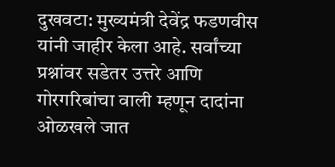दुखवटा: मुख्यमंत्री देवेंद्र फडणवीस यांनी जाहीर केला आहे. सर्वांच्या प्रश्नांवर सडेतर उत्तरे आणि गोरगरिबांचा वाली म्हणून दादांना ओळखले जात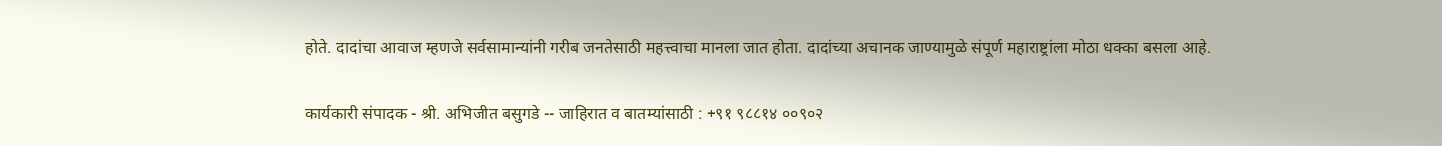होते. दादांचा आवाज म्हणजे सर्वसामान्यांनी गरीब जनतेसाठी महत्त्वाचा मानला जात होता. दादांच्या अचानक जाण्यामुळे संपूर्ण महाराष्ट्रांला मोठा धक्का बसला आहे.

कार्यकारी संपादक - श्री. अभिजीत बसुगडे -- जाहिरात व बातम्यांसाठी : +९१ ९८८१४ ००९०२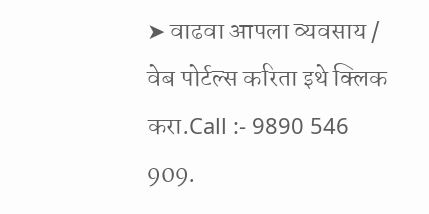➤ वाढवा आपला व्यवसाय / वेब पोर्टल्स करिता इथे क्लिक करा.Call :- 9890 546 909.